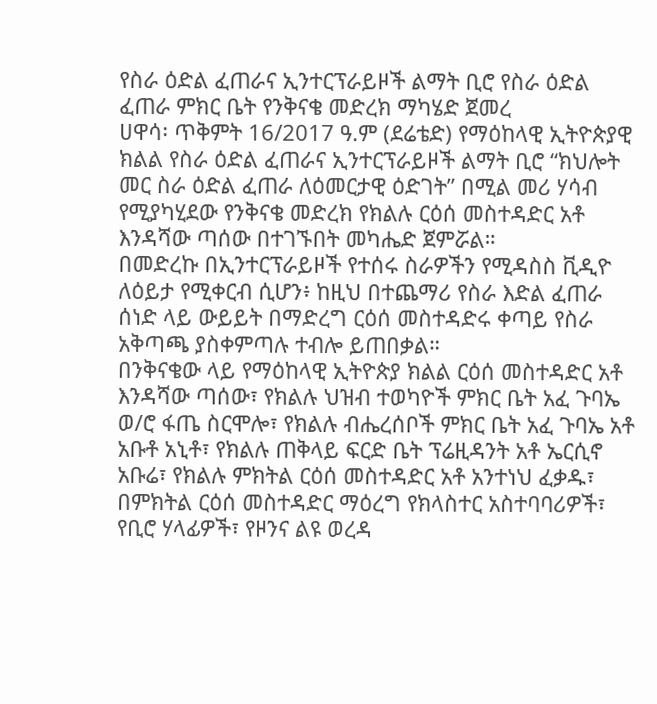የስራ ዕድል ፈጠራና ኢንተርፕራይዞች ልማት ቢሮ የስራ ዕድል ፈጠራ ምክር ቤት የንቅናቄ መድረክ ማካሄድ ጀመረ
ሀዋሳ፡ ጥቅምት 16/2017 ዓ.ም (ደሬቴድ) የማዕከላዊ ኢትዮጵያዊ ክልል የስራ ዕድል ፈጠራና ኢንተርፕራይዞች ልማት ቢሮ “ክህሎት መር ስራ ዕድል ፈጠራ ለዕመርታዊ ዕድገት” በሚል መሪ ሃሳብ የሚያካሂደው የንቅናቄ መድረክ የክልሉ ርዕሰ መስተዳድር አቶ እንዳሻው ጣሰው በተገኙበት መካሔድ ጀምሯል።
በመድረኩ በኢንተርፕራይዞች የተሰሩ ስራዎችን የሚዳስስ ቪዲዮ ለዕይታ የሚቀርብ ሲሆን፥ ከዚህ በተጨማሪ የስራ እድል ፈጠራ ሰነድ ላይ ውይይት በማድረግ ርዕሰ መስተዳድሩ ቀጣይ የስራ አቅጣጫ ያስቀምጣሉ ተብሎ ይጠበቃል።
በንቅናቄው ላይ የማዕከላዊ ኢትዮጵያ ክልል ርዕሰ መስተዳድር አቶ እንዳሻው ጣሰው፣ የክልሉ ህዝብ ተወካዮች ምክር ቤት አፈ ጉባኤ ወ/ሮ ፋጤ ስርሞሎ፣ የክልሉ ብሔረሰቦች ምክር ቤት አፈ ጉባኤ አቶ አቡቶ አኒቶ፣ የክልሉ ጠቅላይ ፍርድ ቤት ፕሬዚዳንት አቶ ኤርሲኖ አቡሬ፣ የክልሉ ምክትል ርዕሰ መስተዳድር አቶ አንተነህ ፈቃዱ፣ በምክትል ርዕሰ መስተዳድር ማዕረግ የክላስተር አስተባባሪዎች፣ የቢሮ ሃላፊዎች፣ የዞንና ልዩ ወረዳ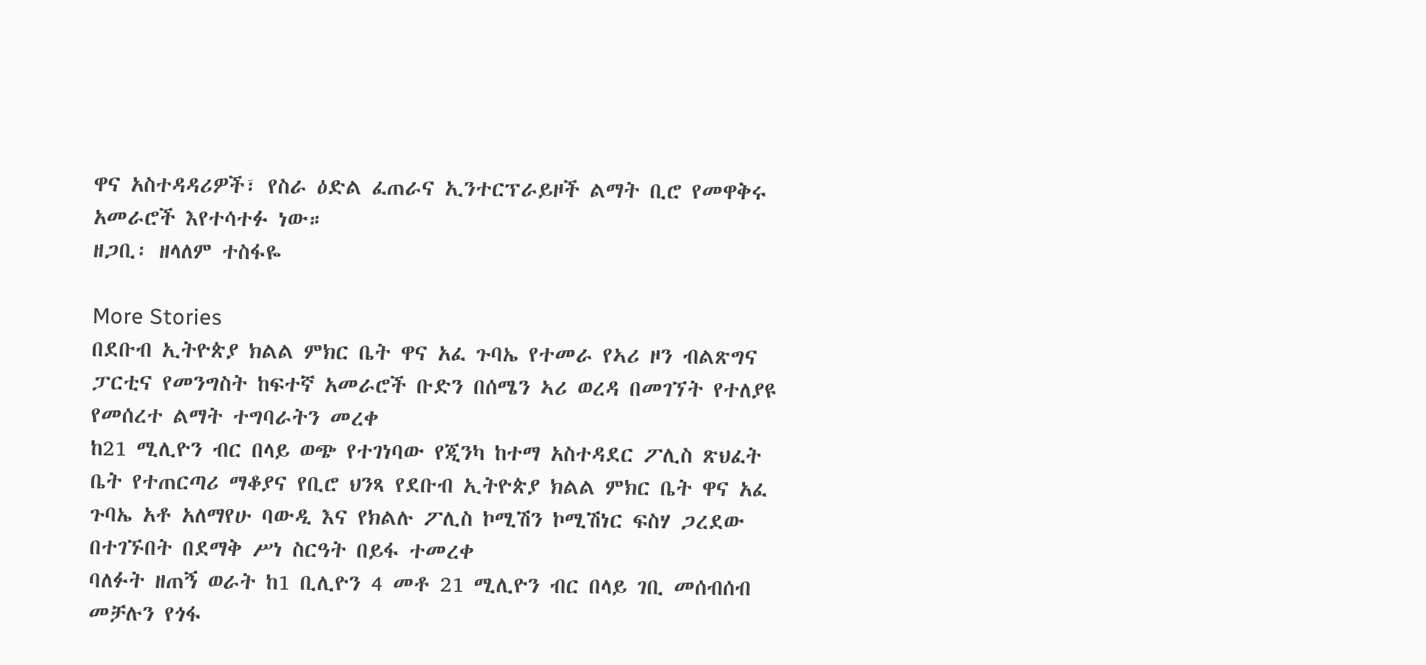ዋና አስተዳዳሪዎች፣ የስራ ዕድል ፈጠራና ኢንተርፕራይዞች ልማት ቢሮ የመዋቅሩ አመራሮች እየተሳተፉ ነው።
ዘጋቢ፡ ዘላለም ተስፋዬ

More Stories
በደቡብ ኢትዮጵያ ክልል ምክር ቤት ዋና አፈ ጉባኤ የተመራ የኣሪ ዞን ብልጽግና ፓርቲና የመንግስት ከፍተኛ አመራሮች ቡድን በሰሜን ኣሪ ወረዳ በመገኘት የተለያዩ የመሰረተ ልማት ተግባራትን መረቀ
ከ21 ሚሊዮን ብር በላይ ወጭ የተገነባው የጂንካ ከተማ አስተዳደር ፖሊስ ጽህፈት ቤት የተጠርጣሪ ማቆያና የቢሮ ህንጻ የደቡብ ኢትዮጵያ ክልል ምክር ቤት ዋና አፈ ጉባኤ አቶ አለማየሁ ባውዲ እና የክልሉ ፖሊስ ኮሚሽን ኮሚሽነር ፍስሃ ጋረደው በተገኙበት በደማቅ ሥነ ስርዓት በይፋ ተመረቀ
ባለፉት ዘጠኝ ወራት ከ1 ቢሊዮን 4 መቶ 21 ሚሊዮን ብር በላይ ገቢ መሰብሰብ መቻሉን የጎፋ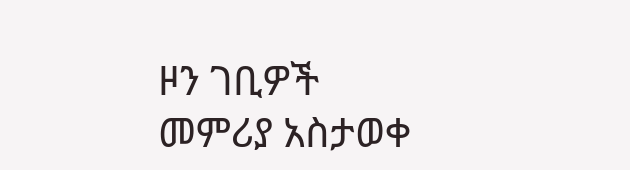ዞን ገቢዎች መምሪያ አስታወቀ